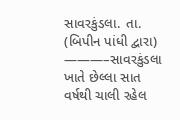સાવરકુંડલા. તા.
(બિપીન પાંધી દ્વારા)
———–સાવરકુંડલા ખાતે છેલ્લા સાત વર્ષથી ચાલી રહેલ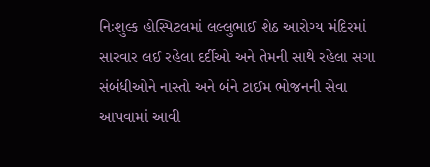નિઃશુલ્ક હોસ્પિટલમાં લલ્લુભાઈ શેઠ આરોગ્ય મંદિરમાં સારવાર લઈ રહેલા દર્દીઓ અને તેમની સાથે રહેલા સગા સંબંધીઓને નાસ્તો અને બંને ટાઈમ ભોજનની સેવા આપવામાં આવી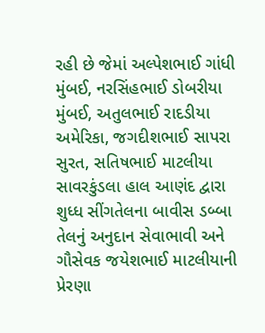રહી છે જેમાં અલ્પેશભાઈ ગાંધી મુંબઈ, નરસિંહભાઈ ડોબરીયા મુંબઈ, અતુલભાઈ રાદડીયા અમેરિકા, જગદીશભાઈ સાપરા સુરત, સતિષભાઈ માટલીયા સાવરકુંડલા હાલ આણંદ દ્વારા શુધ્ધ સીંગતેલના બાવીસ ડબ્બા તેલનું અનુદાન સેવાભાવી અને ગૌસેવક જયેશભાઈ માટલીયાની પ્રેરણા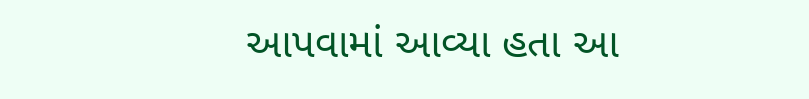આપવામાં આવ્યા હતા આ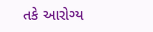તકે આરોગ્ય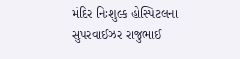મંદિર નિઃશુલ્ક હોસ્પિટલના સુપરવાઈઝર રાજુભાઈ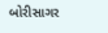બોરીસાગર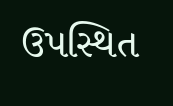ઉપસ્થિત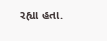રહ્યા હતા.